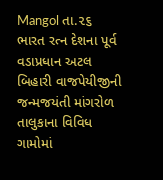Mangol તા.૨૬
ભારત રત્ન દેશના પૂર્વ વડાપ્રધાન અટલ બિહારી વાજપેયીજીની જન્મજયંતી માંગરોળ તાલુકાના વિવિધ ગામોમાં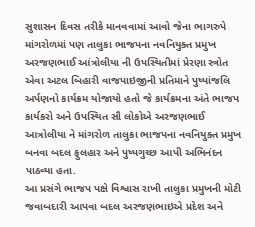સુશાસન દિવસ તરીકે માનવવામાં આવો જેના ભાગરુપે માંગરોળમાં પણ તાલુકા ભાજપના નવનિયુક્ત પ્રમુખ અરજણભાઈ આંત્રોલીયા ની ઉપસ્થિતીમાં પ્રેરણા સ્ત્રોત એવા અટલ બિહારી વાજપાઇજીની પ્રતિમાને પુષ્પાંજલિ અર્પણનો કાર્યક્રમ યોજાયો હતો જે કાર્યક્રમના અંતે ભાજપ કાર્યકરો અને ઉપસ્થિત સૌ લોકોએ અરજણભાઈ આત્રોલીયા ને માંગરોળ તાલુકા ભાજપના નવનિયુક્ત પ્રમુખ બનવા બદલ ફુલહાર અને પુષ્પગુચ્છ આપી અભિનંદન પાઠવ્યા હતા.
આ પ્રસંગે ભાજપ પક્ષે વિશ્વાસ રાખી તાલુકા પ્રમુખની મોટી જવાબદારી આપવા બદલ અરજણભાઇએ પ્રદેશ અને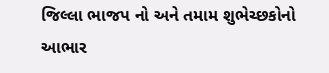જિલ્લા ભાજપ નો અને તમામ શુભેચ્છકોનો આભાર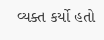વ્યક્ત કર્યો હતો